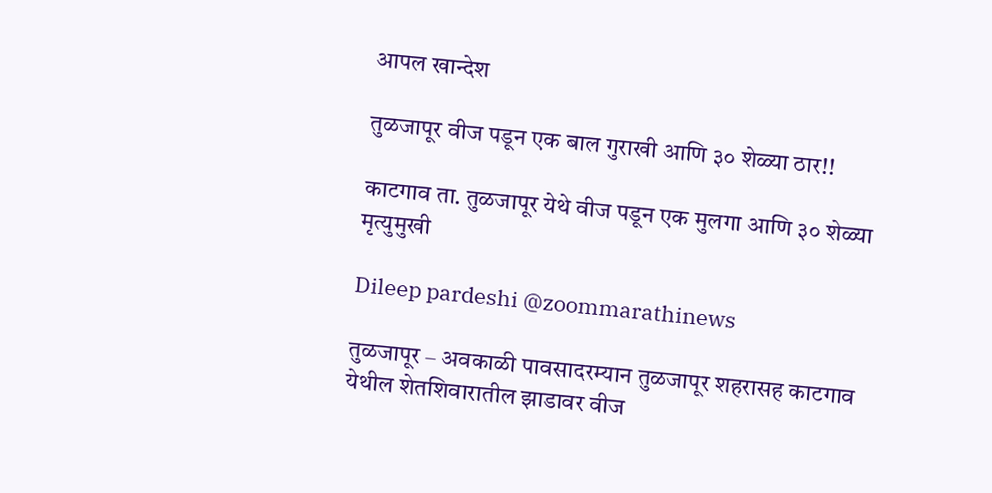आपल खान्देश

तुळजापूर वीज पडून एक बाल गुराखी आणि ३० शेळ्या ठार!!

काटगाव ता. तुळजापूर येथे वीज पडून एक मुलगा आणि ३० शेळ्या मृत्युमुखी

Dileep pardeshi @zoommarathinews

तुळजापूर – अवकाळी पावसादरम्यान तुळजापूर शहरासह काटगाव येथील शेतशिवारातील झाडावर वीज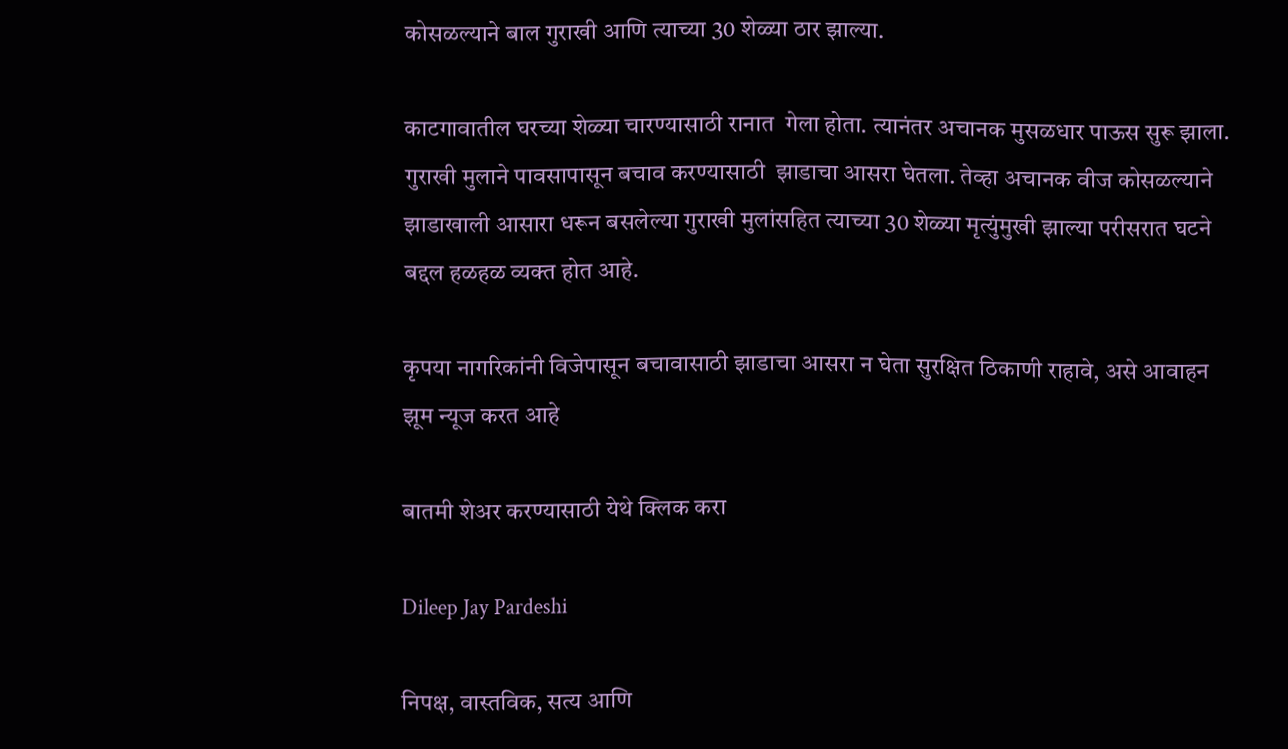कोसळल्याने बाल गुराखी आणि त्याच्या 30 शेळ्या ठार झाल्या.

काटगावातील घरच्या शेळ्या चारण्यासाठी रानात  गेला होता. त्यानंतर अचानक मुसळधार पाऊस सुरू झाला. गुराखी मुलाने पावसापासून बचाव करण्यासाठी  झाडाचा आसरा घेतला. तेव्हा अचानक वीज कोसळल्याने झाडाखाली आसारा धरून बसलेल्या गुराखी मुलांसहित त्याच्या 30 शेळ्या मृत्युंमुखी झाल्या परीसरात घटने बद्दल हळहळ व्यक्त होत आहे.

कृपया नागरिकांनी विजेपासून बचावासाठी झाडाचा आसरा न घेता सुरक्षित ठिकाणी राहावे, असे आवाहन झूम न्यूज करत आहे

बातमी शेअर करण्यासाठी येथे क्लिक करा

Dileep Jay Pardeshi

निपक्ष, वास्तविक, सत्य आणि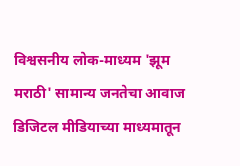विश्वसनीय लोक-माध्यम 'झूम मराठी' सामान्य जनतेचा आवाज डिजिटल मीडियाच्या माध्यमातून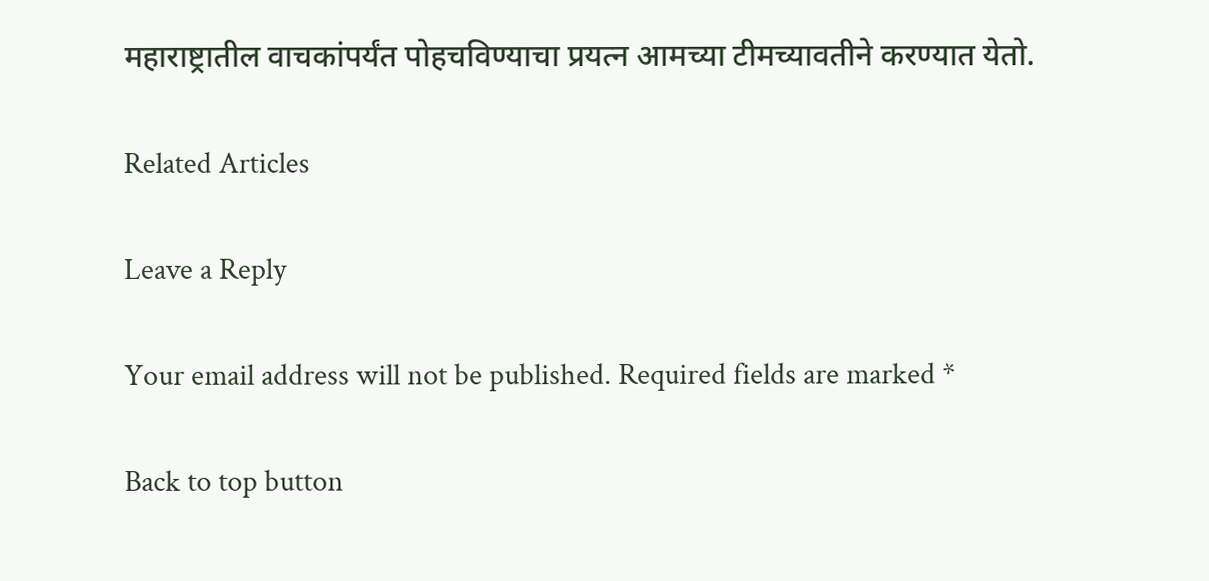महाराष्ट्रातील वाचकांपर्यंत पोहचविण्याचा प्रयत्न आमच्या टीमच्यावतीने करण्यात येतो.

Related Articles

Leave a Reply

Your email address will not be published. Required fields are marked *

Back to top button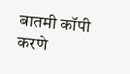बातमी कॉपी करणे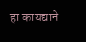हा कायद्याने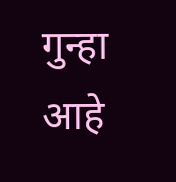गुन्हा आहे